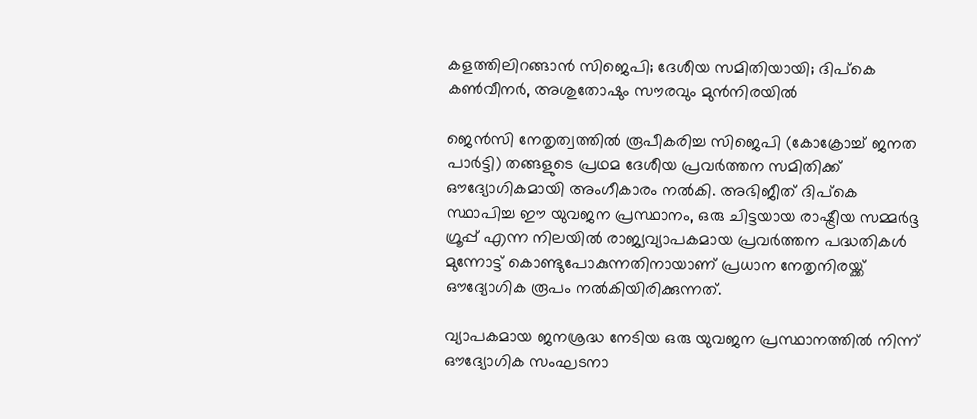കളത്തിലിറങ്ങാന്‍ സിജെപി; ദേശീയ സമിതിയായി; ദിപ്‌കെ കണ്‍വീനര്‍, അശുതോഷും സൗരവും മുന്‍നിരയില്‍

ജെന്‍സി നേതൃത്വത്തില്‍ രൂപീകരിച്ച സിജെപി (കോക്രോച്ച് ജനത പാര്‍ട്ടി) തങ്ങളുടെ പ്രഥമ ദേശീയ പ്രവര്‍ത്തന സമിതിക്ക് ഔദ്യോഗികമായി അംഗീകാരം നല്‍കി. അഭിജീത് ദിപ്‌കെ സ്ഥാപിച്ച ഈ യുവജന പ്രസ്ഥാനം, ഒരു ചിട്ടയായ രാഷ്ട്രീയ സമ്മര്‍ദ്ദ ഗ്രൂപ്പ് എന്ന നിലയില്‍ രാജ്യവ്യാപകമായ പ്രവര്‍ത്തന പദ്ധതികള്‍ മുന്നോട്ട് കൊണ്ടുപോകുന്നതിനായാണ് പ്രധാന നേതൃനിരയ്ക്ക് ഔദ്യോഗിക രൂപം നല്‍കിയിരിക്കുന്നത്.

വ്യാപകമായ ജനശ്രദ്ധ നേടിയ ഒരു യുവജന പ്രസ്ഥാനത്തില്‍ നിന്ന് ഔദ്യോഗിക സംഘടനാ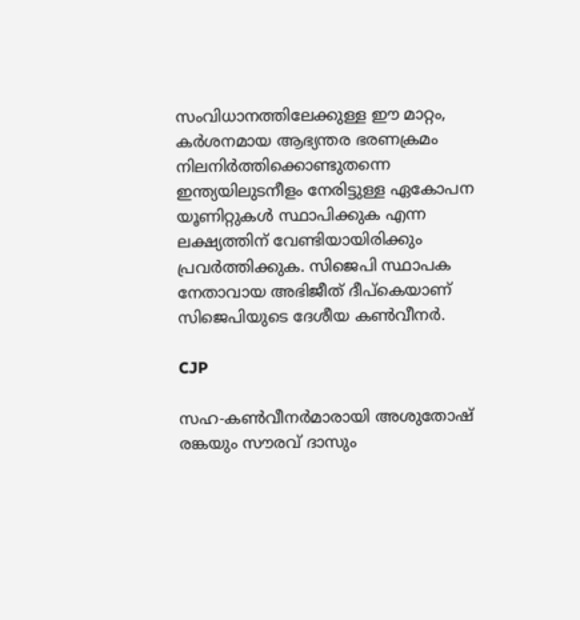സംവിധാനത്തിലേക്കുള്ള ഈ മാറ്റം, കര്‍ശനമായ ആഭ്യന്തര ഭരണക്രമം നിലനിര്‍ത്തിക്കൊണ്ടുതന്നെ ഇന്ത്യയിലുടനീളം നേരിട്ടുള്ള ഏകോപന യൂണിറ്റുകള്‍ സ്ഥാപിക്കുക എന്ന ലക്ഷ്യത്തിന് വേണ്ടിയായിരിക്കും പ്രവര്‍ത്തിക്കുക. സിജെപി സ്ഥാപക നേതാവായ അഭിജീത് ദീപ്‌കെയാണ് സിജെപിയുടെ ദേശീയ കണ്‍വീനര്‍.

CJP

സഹ-കണ്‍വീനര്‍മാരായി അശുതോഷ് രങ്കയും സൗരവ് ദാസും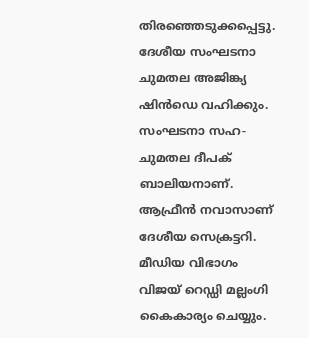തിരഞ്ഞെടുക്കപ്പെട്ടു. ദേശീയ സംഘടനാ ചുമതല അജിങ്ക്യ ഷിന്‍ഡെ വഹിക്കും. സംഘടനാ സഹ-ചുമതല ദീപക് ബാലിയനാണ്. ആഫ്രീന്‍ നവാസാണ് ദേശീയ സെക്രട്ടറി. മീഡിയ വിഭാഗം വിജയ് റെഡ്ഡി മല്ലംഗി കൈകാര്യം ചെയ്യും.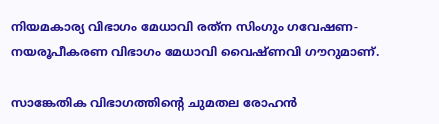നിയമകാര്യ വിഭാഗം മേധാവി രത്‌ന സിംഗും ഗവേഷണ-നയരൂപീകരണ വിഭാഗം മേധാവി വൈഷ്ണവി ഗൗറുമാണ്.

സാങ്കേതിക വിഭാഗത്തിന്റെ ചുമതല രോഹന്‍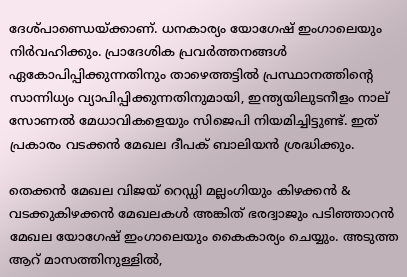ദേശ്പാണ്ഡെയ്ക്കാണ്. ധനകാര്യം യോഗേഷ് ഇംഗാലെയും നിര്‍വഹിക്കും. പ്രാദേശിക പ്രവര്‍ത്തനങ്ങള്‍ ഏകോപിപ്പിക്കുന്നതിനും താഴെത്തട്ടില്‍ പ്രസ്ഥാനത്തിന്റെ സാന്നിധ്യം വ്യാപിപ്പിക്കുന്നതിനുമായി, ഇന്ത്യയിലുടനീളം നാല് സോണല്‍ മേധാവികളെയും സിജെപി നിയമിച്ചിട്ടുണ്ട്. ഇത് പ്രകാരം വടക്കന്‍ മേഖല ദീപക് ബാലിയന്‍ ശ്രദ്ധിക്കും.

തെക്കന്‍ മേഖല വിജയ് റെഡ്ഡി മല്ലംഗിയും കിഴക്കന്‍ & വടക്കുകിഴക്കന്‍ മേഖലകള്‍ അങ്കിത് ഭരദ്വാജും പടിഞ്ഞാറന്‍ മേഖല യോഗേഷ് ഇംഗാലെയും കൈകാര്യം ചെയ്യും. അടുത്ത ആറ് മാസത്തിനുള്ളില്‍,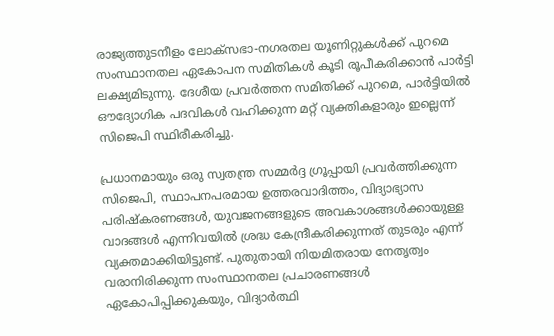രാജ്യത്തുടനീളം ലോക്സഭാ-നഗരതല യൂണിറ്റുകള്‍ക്ക് പുറമെ സംസ്ഥാനതല ഏകോപന സമിതികള്‍ കൂടി രൂപീകരിക്കാന്‍ പാര്‍ട്ടി ലക്ഷ്യമിടുന്നു. ദേശീയ പ്രവര്‍ത്തന സമിതിക്ക് പുറമെ, പാര്‍ട്ടിയില്‍ ഔദ്യോഗിക പദവികള്‍ വഹിക്കുന്ന മറ്റ് വ്യക്തികളാരും ഇല്ലെന്ന് സിജെപി സ്ഥിരീകരിച്ചു.

പ്രധാനമായും ഒരു സ്വതന്ത്ര സമ്മര്‍ദ്ദ ഗ്രൂപ്പായി പ്രവര്‍ത്തിക്കുന്ന സിജെപി, സ്ഥാപനപരമായ ഉത്തരവാദിത്തം, വിദ്യാഭ്യാസ പരിഷ്‌കരണങ്ങള്‍, യുവജനങ്ങളുടെ അവകാശങ്ങള്‍ക്കായുള്ള വാദങ്ങള്‍ എന്നിവയില്‍ ശ്രദ്ധ കേന്ദ്രീകരിക്കുന്നത് തുടരും എന്ന് വ്യക്തമാക്കിയിട്ടുണ്ട്. പുതുതായി നിയമിതരായ നേതൃത്വം വരാനിരിക്കുന്ന സംസ്ഥാനതല പ്രചാരണങ്ങള്‍ ഏകോപിപ്പിക്കുകയും, വിദ്യാര്‍ത്ഥി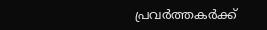പ്രവര്‍ത്തകര്‍ക്ക്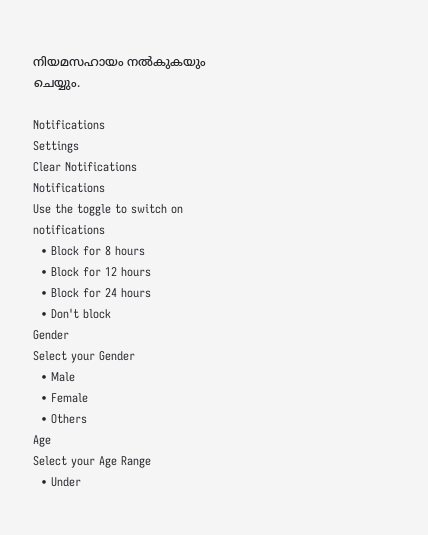നിയമസഹായം നല്‍കുകയും ചെയ്യും.

Notifications
Settings
Clear Notifications
Notifications
Use the toggle to switch on notifications
  • Block for 8 hours
  • Block for 12 hours
  • Block for 24 hours
  • Don't block
Gender
Select your Gender
  • Male
  • Female
  • Others
Age
Select your Age Range
  • Under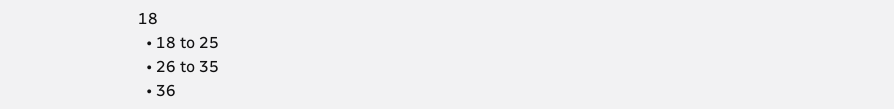18
  • 18 to 25
  • 26 to 35
  • 36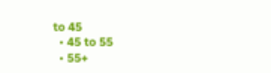to 45
  • 45 to 55
  • 55+